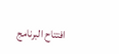افتتاح البرنامج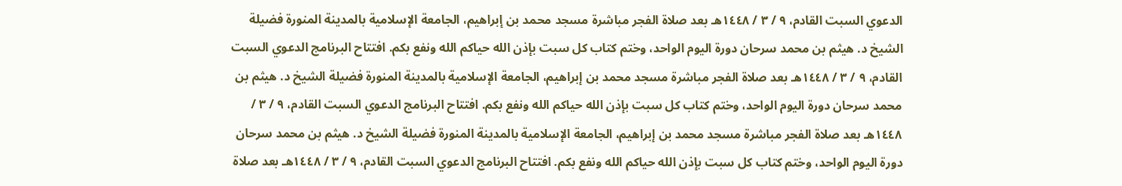الدعوي السبت القادم، ٩ / ٣ / ١٤٤٨هـ بعد صلاة الفجر مباشرة مسجد محمد بن إبراهيم، الجامعة الإسلامية بالمدينة المنورة فضيلة الشيخ د. هيثم بن محمد سرحان دورة اليوم الواحد، وختم كتاب كل سبت بإذن الله حياكم الله ونفع بكم. افتتاح البرنامج الدعوي السبت القادم، ٩ / ٣ / ١٤٤٨هـ بعد صلاة الفجر مباشرة مسجد محمد بن إبراهيم، الجامعة الإسلامية بالمدينة المنورة فضيلة الشيخ د. هيثم بن محمد سرحان دورة اليوم الواحد، وختم كتاب كل سبت بإذن الله حياكم الله ونفع بكم. افتتاح البرنامج الدعوي السبت القادم، ٩ / ٣ / ١٤٤٨هـ بعد صلاة الفجر مباشرة مسجد محمد بن إبراهيم، الجامعة الإسلامية بالمدينة المنورة فضيلة الشيخ د. هيثم بن محمد سرحان دورة اليوم الواحد، وختم كتاب كل سبت بإذن الله حياكم الله ونفع بكم. افتتاح البرنامج الدعوي السبت القادم، ٩ / ٣ / ١٤٤٨هـ بعد صلاة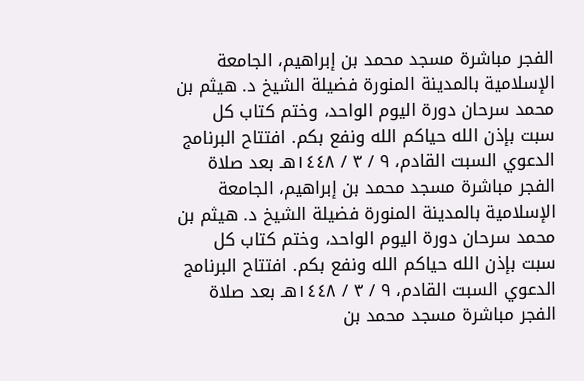الفجر مباشرة مسجد محمد بن إبراهيم، الجامعة الإسلامية بالمدينة المنورة فضيلة الشيخ د. هيثم بن محمد سرحان دورة اليوم الواحد، وختم كتاب كل سبت بإذن الله حياكم الله ونفع بكم. افتتاح البرنامج الدعوي السبت القادم، ٩ / ٣ / ١٤٤٨هـ بعد صلاة الفجر مباشرة مسجد محمد بن إبراهيم، الجامعة الإسلامية بالمدينة المنورة فضيلة الشيخ د. هيثم بن محمد سرحان دورة اليوم الواحد، وختم كتاب كل سبت بإذن الله حياكم الله ونفع بكم. افتتاح البرنامج الدعوي السبت القادم، ٩ / ٣ / ١٤٤٨هـ بعد صلاة الفجر مباشرة مسجد محمد بن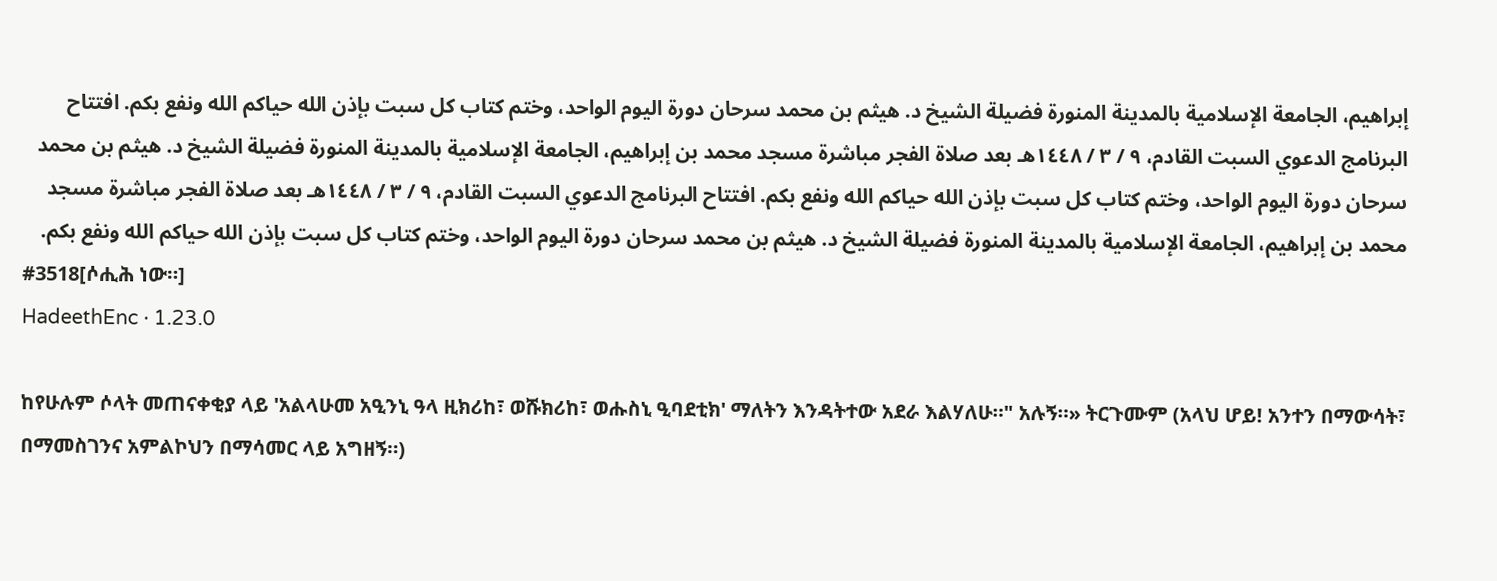إبراهيم، الجامعة الإسلامية بالمدينة المنورة فضيلة الشيخ د. هيثم بن محمد سرحان دورة اليوم الواحد، وختم كتاب كل سبت بإذن الله حياكم الله ونفع بكم. افتتاح البرنامج الدعوي السبت القادم، ٩ / ٣ / ١٤٤٨هـ بعد صلاة الفجر مباشرة مسجد محمد بن إبراهيم، الجامعة الإسلامية بالمدينة المنورة فضيلة الشيخ د. هيثم بن محمد سرحان دورة اليوم الواحد، وختم كتاب كل سبت بإذن الله حياكم الله ونفع بكم. افتتاح البرنامج الدعوي السبت القادم، ٩ / ٣ / ١٤٤٨هـ بعد صلاة الفجر مباشرة مسجد محمد بن إبراهيم، الجامعة الإسلامية بالمدينة المنورة فضيلة الشيخ د. هيثم بن محمد سرحان دورة اليوم الواحد، وختم كتاب كل سبت بإذن الله حياكم الله ونفع بكم.
#3518[ሶሒሕ ነው።]
HadeethEnc · 1.23.0

ከየሁሉም ሶላት መጠናቀቂያ ላይ 'አልላሁመ አዒንኒ ዓላ ዚክሪከ፣ ወሹክሪከ፣ ወሑስኒ ዒባደቲክ' ማለትን እንዳትተው አደራ እልሃለሁ።" አሉኝ።» ትርጉሙም (አላህ ሆይ! አንተን በማውሳት፣ በማመስገንና አምልኮህን በማሳመር ላይ አግዘኝ።)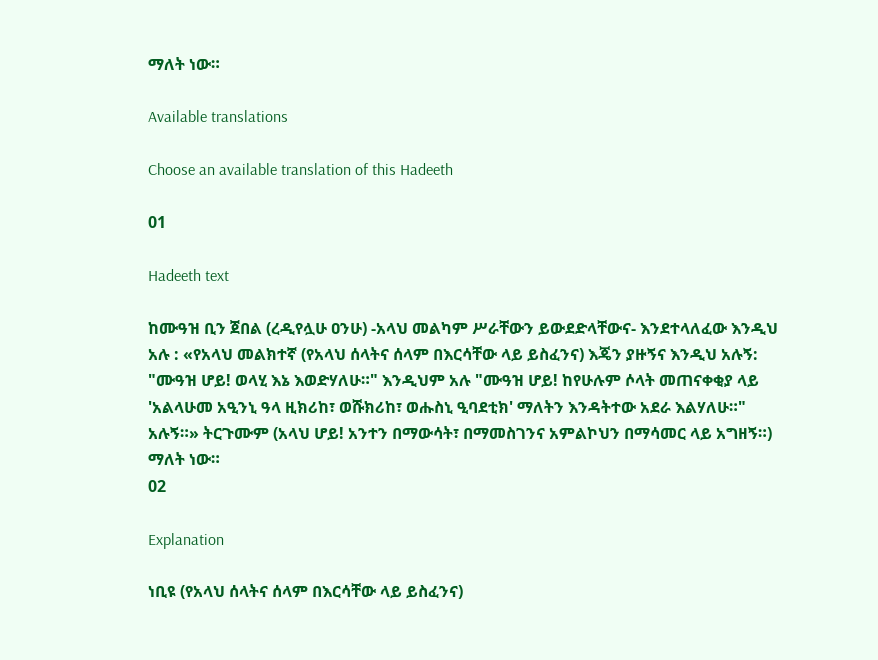ማለት ነው።

Available translations

Choose an available translation of this Hadeeth

01

Hadeeth text

ከሙዓዝ ቢን ጀበል (ረዲየሏሁ ዐንሁ) -አላህ መልካም ሥራቸውን ይውደድላቸውና- እንደተላለፈው እንዲህ አሉ : «የአላህ መልክተኛ (የአላህ ሰላትና ሰላም በእርሳቸው ላይ ይስፈንና) እጄን ያዙኝና እንዲህ አሉኝ: "ሙዓዝ ሆይ! ወላሂ እኔ እወድሃለሁ።" እንዲህም አሉ "ሙዓዝ ሆይ! ከየሁሉም ሶላት መጠናቀቂያ ላይ 'አልላሁመ አዒንኒ ዓላ ዚክሪከ፣ ወሹክሪከ፣ ወሑስኒ ዒባደቲክ' ማለትን እንዳትተው አደራ እልሃለሁ።" አሉኝ።» ትርጉሙም (አላህ ሆይ! አንተን በማውሳት፣ በማመስገንና አምልኮህን በማሳመር ላይ አግዘኝ።) ማለት ነው።
02

Explanation

ነቢዩ (የአላህ ሰላትና ሰላም በእርሳቸው ላይ ይስፈንና)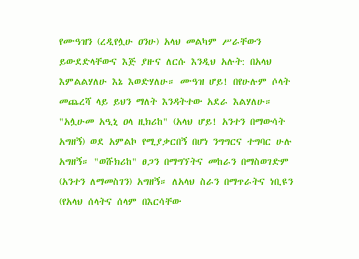የሙዓዝን (ረዲየሏሁ ዐንሁ) አላህ መልካም ሥራቸውን ይውደድላቸውና እጅ ያዙና ለርሱ እንዲህ አሉት: በአላህ እምልልሃለሁ እኔ እወድሃለሁ። ሙዓዝ ሆይ! በየሁሉም ሶላት መጨረሻ ላይ ይህን ማለት እንዳትተው አደራ እልሃለሁ። "አሏሁመ አዒኒ ዐላ ዚክሪከ" (አላህ ሆይ! አንተን በማውሳት አግዘኝ) ወደ አምልኮ የሚያቃርበኝ በሆነ ንግግርና ተግባር ሁሉ አግዘኝ። "ወሹክሪከ" ፀጋን በማግኘትና መከራን በማስወገድም (አንተን ለማመስገን) አግዘኝ። ለአላህ ስራን በማጥራትና ነቢዩን (የአላህ ሰላትና ሰላም በእርሳቸው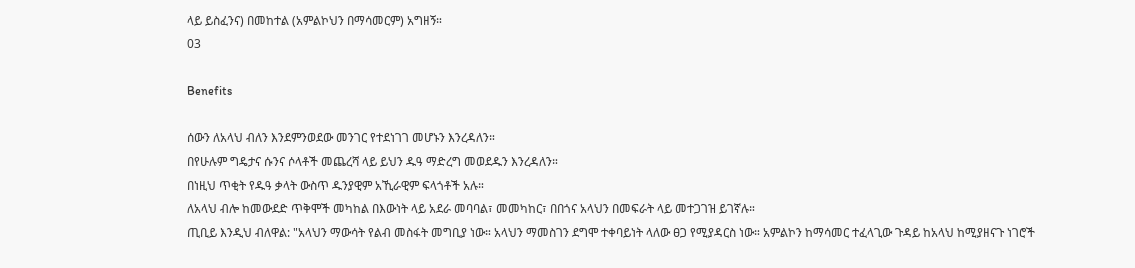ላይ ይስፈንና) በመከተል (አምልኮህን በማሳመርም) አግዘኝ።
03

Benefits

ሰውን ለአላህ ብለን እንደምንወደው መንገር የተደነገገ መሆኑን እንረዳለን።
በየሁሉም ግዴታና ሱንና ሶላቶች መጨረሻ ላይ ይህን ዱዓ ማድረግ መወደዱን እንረዳለን።
በነዚህ ጥቂት የዱዓ ቃላት ውስጥ ዱንያዊም አኺራዊም ፍላጎቶች አሉ።
ለአላህ ብሎ ከመውደድ ጥቅሞች መካከል በእውነት ላይ አደራ መባባል፣ መመካከር፣ በበጎና አላህን በመፍራት ላይ መተጋገዝ ይገኛሉ።
ጢቢይ እንዲህ ብለዋል: "አላህን ማውሳት የልብ መስፋት መግቢያ ነው። አላህን ማመስገን ደግሞ ተቀባይነት ላለው ፀጋ የሚያዳርስ ነው። አምልኮን ከማሳመር ተፈላጊው ጉዳይ ከአላህ ከሚያዘናጉ ነገሮች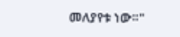መለያየቱ ነው።"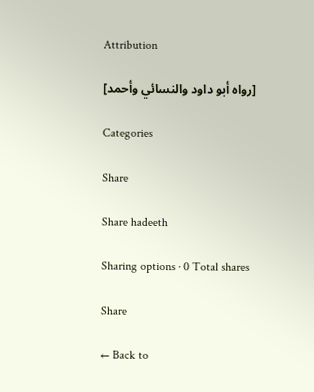Attribution

[رواه أبو داود والنسائي وأحمد]

Categories

Share

Share hadeeth

Sharing options · 0 Total shares

Share

← Back to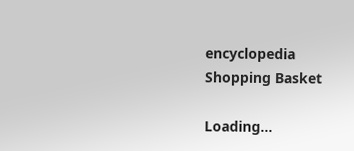encyclopedia
Shopping Basket

Loading...